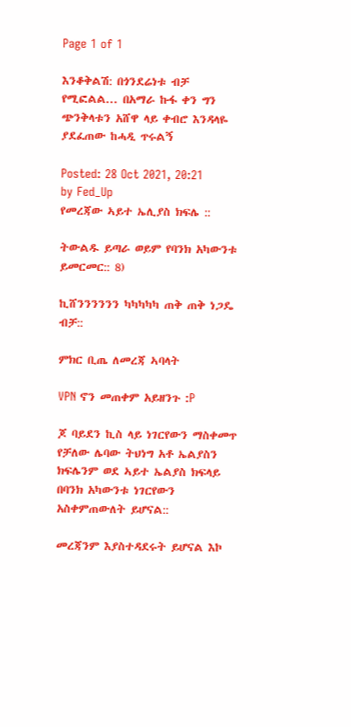Page 1 of 1

እንቆቅልሽ: በጎንደሬነቱ ብቻ የሚፎልል... በአማራ ኩፋ ቀን ግን ጭንቅላቱን አሸዋ ላይ ቀብሮ እንዳላዬ ያደፈጠው ከሓዲ ጥሩልኝ

Posted: 28 Oct 2021, 20:21
by Fed_Up
የመረጃው ኣይተ ኤሊያስ ክፍሌ ::

ትውልዱ ይጣራ ወይም የባንክ አካውንቱ ይመርመር:: 8)

ኪሸንንንንንን ካካካካካ ጠቅ ጠቅ ነጋዴ ብቻ::

ምክር ቢጤ ለመረጃ ኣባላት

VPN ኖን መጠቀም አይዘንጉ :P

ጆ ባይደን ኪስ ላይ ነገርየውን ማስቀመጥ የቻለው ሌባው ትህነግ አቶ ኤልያስን ክፍሌንም ወደ ኣይተ ኤልያስ ክፍላይ በባንክ አካውንቱ ነገርየውን አስቀምጠውለት ይሆናል::

መረጃንም እያስተዳደሩት ይሆናል እኮ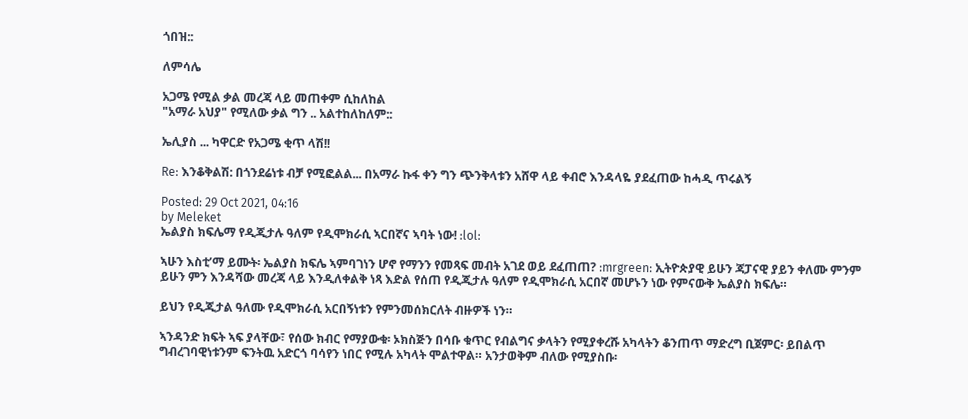ጎበዝ::

ለምሳሌ

አጋሜ የሚል ቃል መረጃ ላይ መጠቀም ሲከለከል
"አማራ አህያ" የሚለው ቃል ግን .. አልተከለከለም::

ኤሊያስ ... ካዋርድ የአጋሜ ቂጥ ላሽ!!

Re: እንቆቅልሽ: በጎንደሬነቱ ብቻ የሚፎልል... በአማራ ኩፋ ቀን ግን ጭንቅላቱን አሸዋ ላይ ቀብሮ እንዳላዬ ያደፈጠው ከሓዲ ጥሩልኝ

Posted: 29 Oct 2021, 04:16
by Meleket
ኤልያስ ክፍሌማ የዲጂታሉ ዓለም የዲሞክራሲ ኣርበኛና ኣባት ነው! :lol:

ኣሁን እስቲ’ማ ይሙት፡ ኤልያስ ክፍሌ ኣምባገነን ሆኖ የማንን የመጻፍ መብት አገደ ወይ ደፈጠጠ? :mrgreen: ኢትዮጵያዊ ይሁን ጃፓናዊ ያይን ቀለሙ ምንም ይሁን ምን እንዳሻው መረጃ ላይ እንዲለቀልቅ ነጻ እድል የሰጠ የዲጂታሉ ዓለም የዲሞክራሲ አርበኛ መሆኑን ነው የምናውቅ ኤልያስ ክፍሌ።

ይህን የዲጂታል ዓለሙ የዲሞክራሲ አርበኝነቱን የምንመሰክርለት ብዙዎች ነን።

ኣንዳንድ ክፍት ኣፍ ያላቸው፣ የሰው ክብር የማያውቁ፡ ኦክስጅን በሳቡ ቁጥር የብልግና ቃላትን የሚያቀረሹ አካላትን ቆንጠጥ ማድረግ ቢጀምር፡ ይበልጥ ግብረገባዊነቱንም ፍንትዉ አድርጎ ባሳየን ነበር የሚሉ አካላት ሞልተዋል። አንታወቅም ብለው የሚያስቡ፡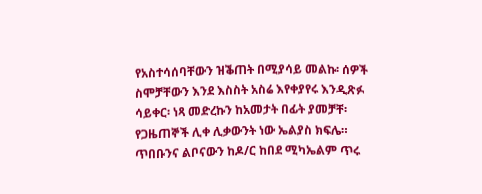የአስተሳሰባቸውን ዝቕጠት በሚያሳይ መልኩ፡ ሰዎች ስሞቻቸውን እንደ እስስት አስሬ እየቀያየሩ እንዲጽፉ ሳይቀር፡ ነጻ መድረኩን ከአመታት በፊት ያመቻቸ፡ የጋዜጠኞች ሊቀ ሊቃውንት ነው ኤልያስ ክፍሌ። ጥበቡንና ልቦናውን ከዶ/ር ከበደ ሚካኤልም ጥሩ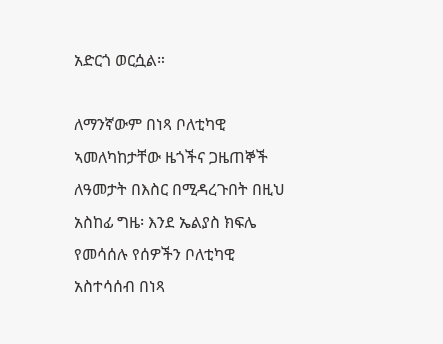አድርጎ ወርሷል።

ለማንኛውም በነጻ ቦለቲካዊ ኣመለካከታቸው ዜጎችና ጋዜጠኞች ለዓመታት በእስር በሚዳረጉበት በዚህ አስከፊ ግዜ፡ እንደ ኤልያስ ክፍሌ የመሳሰሉ የሰዎችን ቦለቲካዊ አስተሳሰብ በነጻ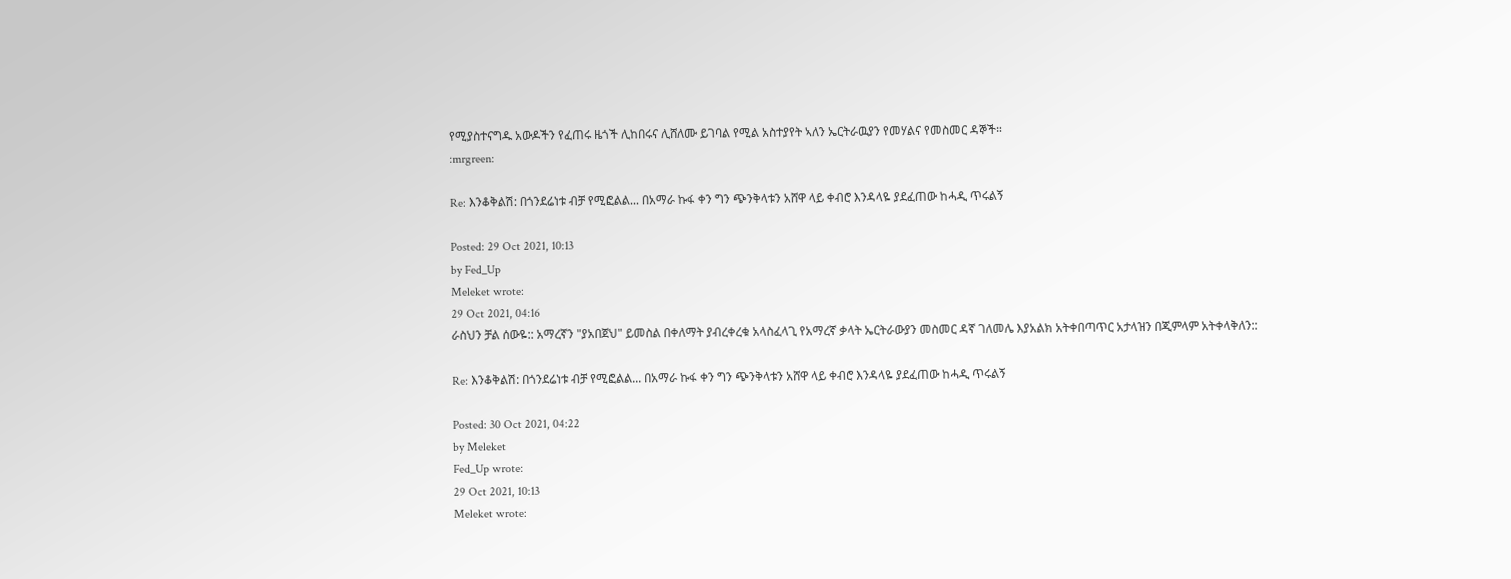የሚያስተናግዱ አውዶችን የፈጠሩ ዜጎች ሊከበሩና ሊሸለሙ ይገባል የሚል አስተያየት ኣለን ኤርትራዉያን የመሃልና የመስመር ዳኞች።
:mrgreen:

Re: እንቆቅልሽ: በጎንደሬነቱ ብቻ የሚፎልል... በአማራ ኩፋ ቀን ግን ጭንቅላቱን አሸዋ ላይ ቀብሮ እንዳላዬ ያደፈጠው ከሓዲ ጥሩልኝ

Posted: 29 Oct 2021, 10:13
by Fed_Up
Meleket wrote:
29 Oct 2021, 04:16
ራስህን ቻል ሰውዬ:: አማረኛን "ያአበጀህ" ይመስል በቀለማት ያብረቀረቁ አላስፈላጊ የአማረኛ ቃላት ኤርትራውያን መስመር ዳኛ ገለመሌ እያአልክ አትቀበጣጥር አታላዝን በጂምላም አትቀላቅለን::

Re: እንቆቅልሽ: በጎንደሬነቱ ብቻ የሚፎልል... በአማራ ኩፋ ቀን ግን ጭንቅላቱን አሸዋ ላይ ቀብሮ እንዳላዬ ያደፈጠው ከሓዲ ጥሩልኝ

Posted: 30 Oct 2021, 04:22
by Meleket
Fed_Up wrote:
29 Oct 2021, 10:13
Meleket wrote: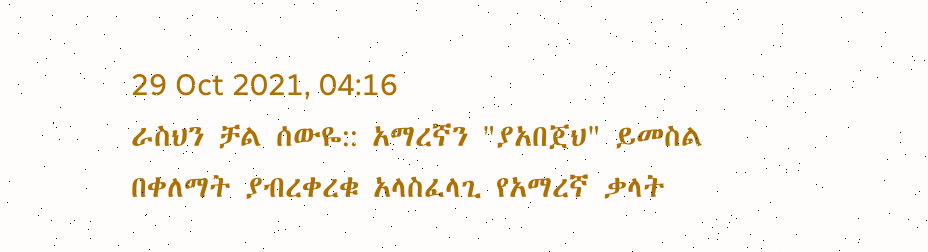29 Oct 2021, 04:16
ራስህን ቻል ሰውዬ:: አማረኛን "ያአበጀህ" ይመስል በቀለማት ያብረቀረቁ አላስፈላጊ የአማረኛ ቃላት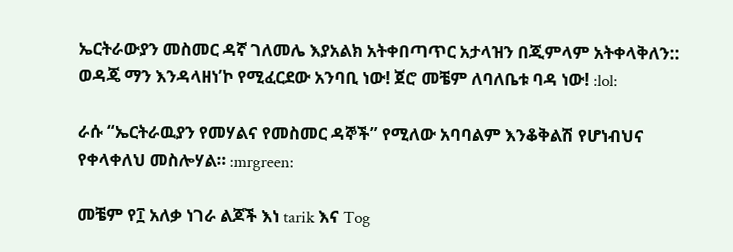ኤርትራውያን መስመር ዳኛ ገለመሌ እያአልክ አትቀበጣጥር አታላዝን በጂምላም አትቀላቅለን::
ወዳጄ ማን እንዳላዘነ’ኮ የሚፈርደው አንባቢ ነው! ጀሮ መቼም ለባለቤቱ ባዳ ነው! :lol:

ራሱ “ኤርትራዉያን የመሃልና የመስመር ዳኞች” የሚለው አባባልም እንቆቅልሽ የሆነብህና የቀላቀለህ መስሎሃል። :mrgreen:

መቼም የ፲ አለቃ ነገራ ልጆች እነ tarik እና Tog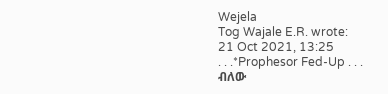Wejela
Tog Wajale E.R. wrote:
21 Oct 2021, 13:25
. . .*Prophesor Fed-Up . . .
ብለው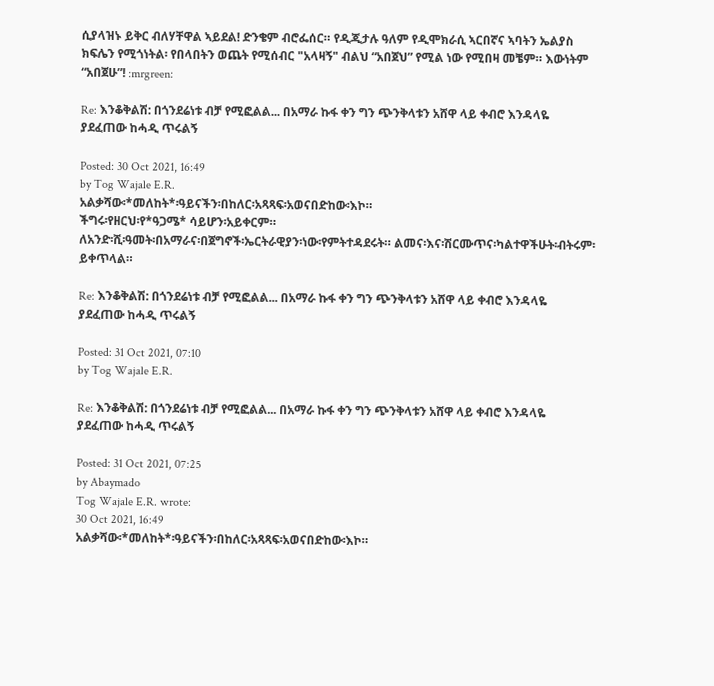ሲያላዝኑ ይቅር ብለሃቸዋል ኣይደል! ድንቄም ብሮፌሰር። የዲጂታሉ ዓለም የዲሞክራሲ ኣርበኛና ኣባትን ኤልያስ ክፍሌን የሚጎነትል፡ የበላበትን ወጨት የሚሰብር "አላዛኝ" ብልህ “አበጀህ” የሚል ነው የሚበዛ መቼም። እውነትም “አበጀሁ”! :mrgreen:

Re: እንቆቅልሽ: በጎንደሬነቱ ብቻ የሚፎልል... በአማራ ኩፋ ቀን ግን ጭንቅላቱን አሸዋ ላይ ቀብሮ እንዳላዬ ያደፈጠው ከሓዲ ጥሩልኝ

Posted: 30 Oct 2021, 16:49
by Tog Wajale E.R.
አልቃሻው፡*መለከት*፡ዓይናችን፡በከለር፡አጻጻፍ፡አወናበድከው፡እኮ።
ችግሩ፡የዘርህ፡የ*ዓጋሜ* ሳይሆን፡አይቀርም።
ለአንድ፡ሺ፡ዓመት፡በአማራና፡በጀግኖች፡ኤርትራዊያን፡ነው፡የምትተዳደሩት። ልመና፡እና፡ሽርሙጥና፡ካልተዋችሁት፡ብትሩም፡ይቀጥላል።

Re: እንቆቅልሽ: በጎንደሬነቱ ብቻ የሚፎልል... በአማራ ኩፋ ቀን ግን ጭንቅላቱን አሸዋ ላይ ቀብሮ እንዳላዬ ያደፈጠው ከሓዲ ጥሩልኝ

Posted: 31 Oct 2021, 07:10
by Tog Wajale E.R.

Re: እንቆቅልሽ: በጎንደሬነቱ ብቻ የሚፎልል... በአማራ ኩፋ ቀን ግን ጭንቅላቱን አሸዋ ላይ ቀብሮ እንዳላዬ ያደፈጠው ከሓዲ ጥሩልኝ

Posted: 31 Oct 2021, 07:25
by Abaymado
Tog Wajale E.R. wrote:
30 Oct 2021, 16:49
አልቃሻው፡*መለከት*፡ዓይናችን፡በከለር፡አጻጻፍ፡አወናበድከው፡እኮ።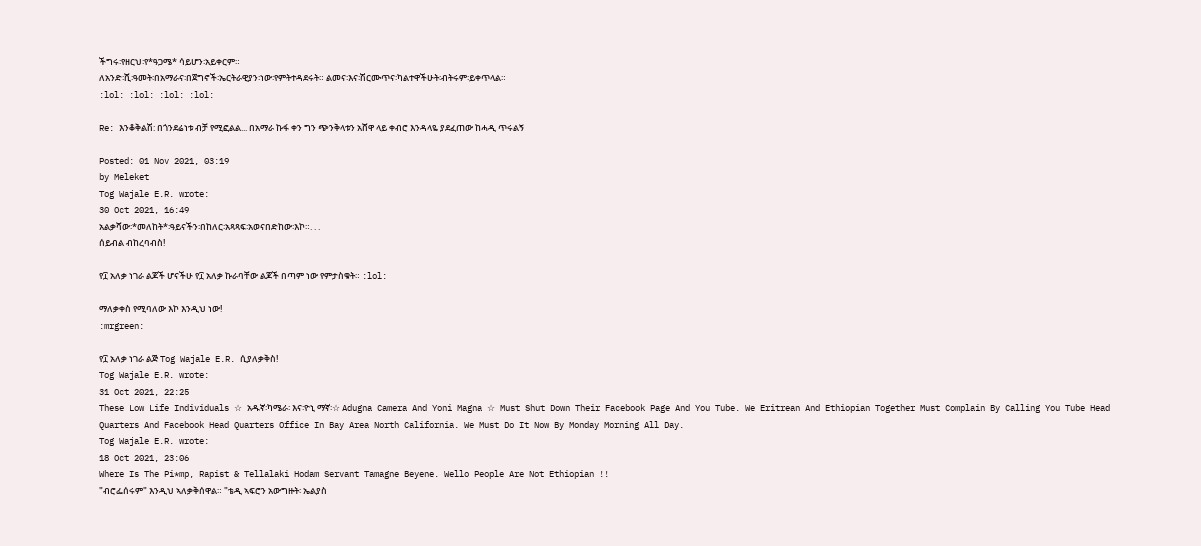ችግሩ፡የዘርህ፡የ*ዓጋሜ* ሳይሆን፡አይቀርም።
ለአንድ፡ሺ፡ዓመት፡በአማራና፡በጀግኖች፡ኤርትራዊያን፡ነው፡የምትተዳደሩት። ልመና፡እና፡ሽርሙጥና፡ካልተዋችሁት፡ብትሩም፡ይቀጥላል።
:lol: :lol: :lol: :lol:

Re: እንቆቅልሽ: በጎንደሬነቱ ብቻ የሚፎልል... በአማራ ኩፋ ቀን ግን ጭንቅላቱን አሸዋ ላይ ቀብሮ እንዳላዬ ያደፈጠው ከሓዲ ጥሩልኝ

Posted: 01 Nov 2021, 03:19
by Meleket
Tog Wajale E.R. wrote:
30 Oct 2021, 16:49
አልቃሻው፡*መለከት*፡ዓይናችን፡በከለር፡አጻጻፍ፡አወናበድከው፡እኮ።. . .
ሰይብል ብከረባብስ!

የ፲ አለቃ ነገራ ልጆች ሆናችሁ የ፲ አለቃ ኩራባቸው ልጆች በጣም ነው የምታስቁት። :lol:

ማለቃቀስ የሚባለው እኮ እንዲህ ነው!
:mrgreen:

የ፲ አለቃ ነገራ ልጅ Tog Wajale E.R. ሲያለቃቅስ!
Tog Wajale E.R. wrote:
31 Oct 2021, 22:25
These Low Life Individuals ☆ አዱኛ፡ካሜራ፡ እና፡ዮኒ ማኛ፡☆ Adugna Camera And Yoni Magna ☆ Must Shut Down Their Facebook Page And You Tube. We Eritrean And Ethiopian Together Must Complain By Calling You Tube Head Quarters And Facebook Head Quarters Office In Bay Area North California. We Must Do It Now By Monday Morning All Day.
Tog Wajale E.R. wrote:
18 Oct 2021, 23:06
Where Is The Pi*mp, Rapist & Tellalaki Hodam Servant Tamagne Beyene. Wello People Are Not Ethiopian !!
"ብሮፌሰሩም" እንዲህ ኣለቃቅሰዋል። "ቴዲ ኣፍሮን አውግዙት፡ ኤልያስ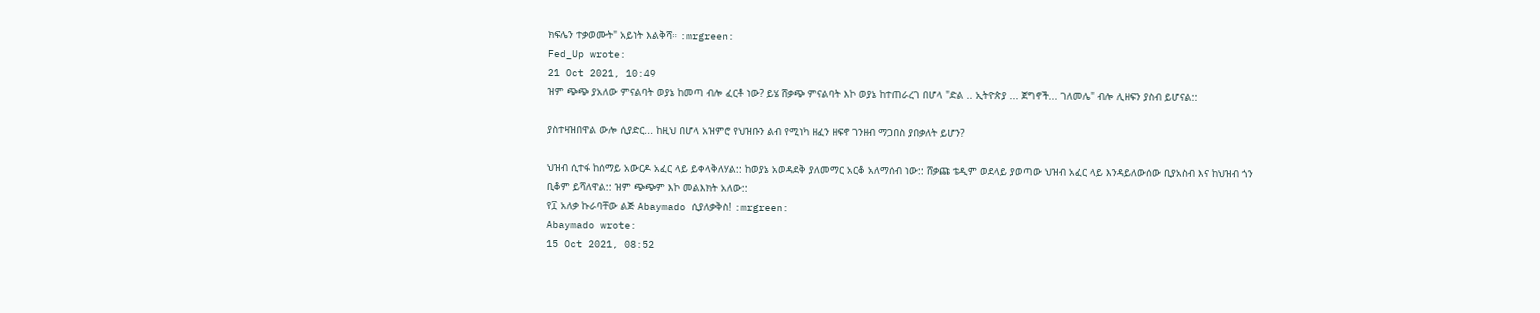ክፍሌን ተቃወሙት" አይነት እልቅሻ። :mrgreen:
Fed_Up wrote:
21 Oct 2021, 10:49
ዝም ጭጭ ያአለው ምናልባት ወያኔ ከመጣ ብሎ ፈርቶ ነው? ይሄ ሸቃጭ ምናልባት እኮ ወያኔ ከተጠራረገ በሆላ "ድል .. ኢትዮጵያ ... ጀግኖች... ገለመሌ" ብሎ ሊዘፍን ያስብ ይሆናል::

ያስተዛዝበዋል ውሎ ሲያድር... ከዚህ በሆላ አዝምሮ የህዝቡን ልብ የሚነካ ዘፈን ዘፍኖ ገንዘብ ማጋበስ ያበቃለት ይሆን?

ህዝብ ሲተፋ ከሰማይ አውርዶ አፈር ላይ ይቀላቅለሃል:: ከወያኔ አወዳደቅ ያለመማር አርቆ አለማሰብ ነው:: ሸቃጩ ቴዲም ወደላይ ያወጣው ህዝብ አፈር ላይ እንዳይለውሰው ቢያአስብ እና ከህዝብ ጎን ቢቆም ይሻለዋል:: ዝም ጭጭም እኮ መልእክት አለው::
የ፲ አለቃ ኩራባቸው ልጅ Abaymado ሲያለቃቅስ! :mrgreen:
Abaymado wrote:
15 Oct 2021, 08:52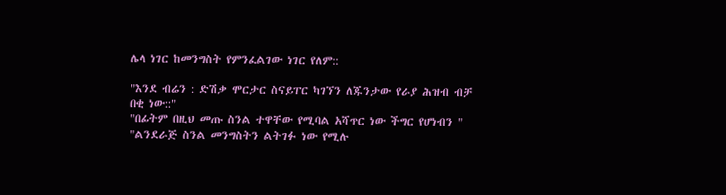ሌላ ነገር ከመንግስት የምንፈልገው ነገር የለም::

"እንደ ብሬን : ድሽቃ ሞርታር ስናይፐር ካገኘን ለጁንታው የራያ ሕዝብ ብቻ በቂ ነው::"
"በፊትም በዚህ መጡ ስንል ተዋቸው የሚባል አሻጥር ነው ችግር የሆነብን "
"ልንደራጅ ስንል መንግስትን ልትገፉ ነው የሚሉ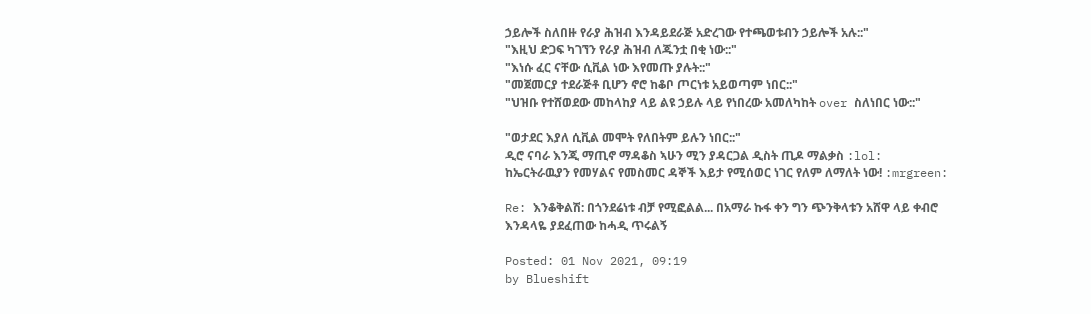ኃይሎች ስለበዙ የራያ ሕዝብ እንዳይደራጅ አድረገው የተጫወቱብን ኃይሎች አሉ::"
"እዚህ ድጋፍ ካገኘን የራያ ሕዝብ ለጁንቷ በቂ ነው::"
"እነሱ ፈር ናቸው ሲቪል ነው እየመጡ ያሉት::"
"መጀመርያ ተደራጅቶ ቢሆን ኖሮ ከቆቦ ጦርነቱ አይወጣም ነበር::"
"ህዝቡ የተሸወደው መከላከያ ላይ ልዩ ኃይሉ ላይ የነበረው አመለካከት over ስለነበር ነው::"

"ወታደር እያለ ሲቪል መሞት የለበትም ይሉን ነበር::"
ዲሮ ናባራ እንጂ ማጢኖ ማዳቆስ ኣሁን ሚን ያዳርጋል ዲስት ጢዶ ማልቃስ :lol:
ከኤርትራዉያን የመሃልና የመስመር ዳኞች እይታ የሚሰወር ነገር የለም ለማለት ነው! :mrgreen:

Re: እንቆቅልሽ: በጎንደሬነቱ ብቻ የሚፎልል... በአማራ ኩፋ ቀን ግን ጭንቅላቱን አሸዋ ላይ ቀብሮ እንዳላዬ ያደፈጠው ከሓዲ ጥሩልኝ

Posted: 01 Nov 2021, 09:19
by Blueshift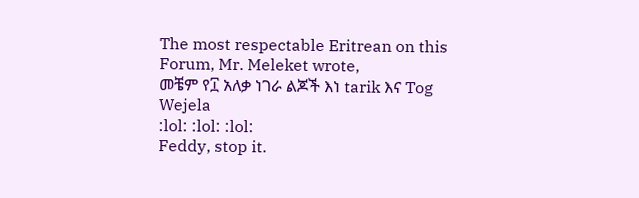The most respectable Eritrean on this Forum, Mr. Meleket wrote,
መቼም የ፲ አለቃ ነገራ ልጆች እነ tarik እና Tog Wejela
:lol: :lol: :lol:
Feddy, stop it.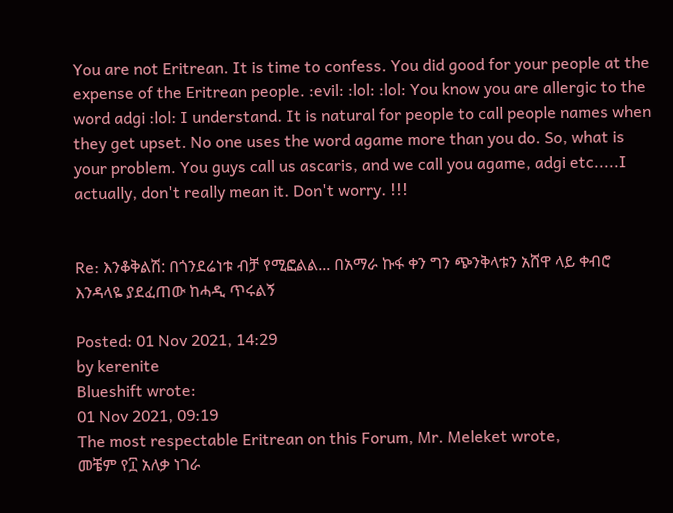You are not Eritrean. It is time to confess. You did good for your people at the expense of the Eritrean people. :evil: :lol: :lol: You know you are allergic to the word adgi :lol: I understand. It is natural for people to call people names when they get upset. No one uses the word agame more than you do. So, what is your problem. You guys call us ascaris, and we call you agame, adgi etc.....I actually, don't really mean it. Don't worry. !!!


Re: እንቆቅልሽ: በጎንደሬነቱ ብቻ የሚፎልል... በአማራ ኩፋ ቀን ግን ጭንቅላቱን አሸዋ ላይ ቀብሮ እንዳላዬ ያደፈጠው ከሓዲ ጥሩልኝ

Posted: 01 Nov 2021, 14:29
by kerenite
Blueshift wrote:
01 Nov 2021, 09:19
The most respectable Eritrean on this Forum, Mr. Meleket wrote,
መቼም የ፲ አለቃ ነገራ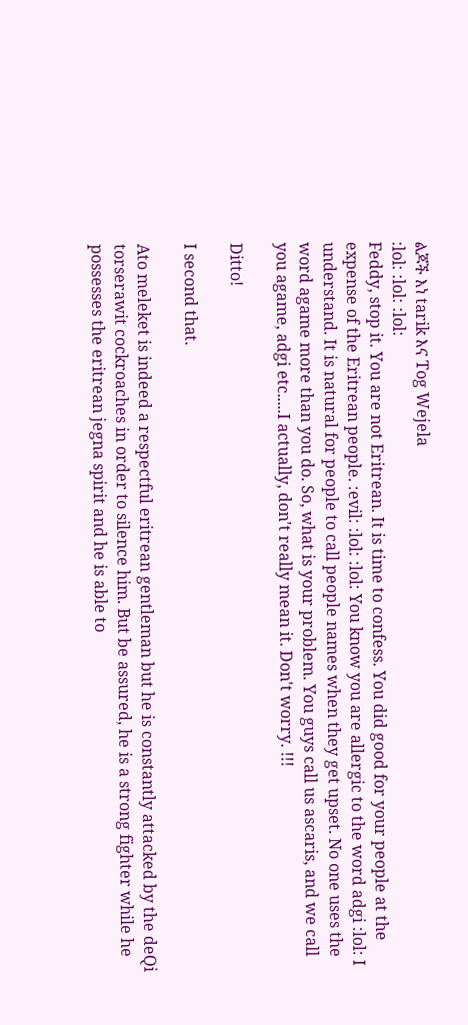ልጆች እነ tarik እና Tog Wejela
:lol: :lol: :lol:
Feddy, stop it. You are not Eritrean. It is time to confess. You did good for your people at the expense of the Eritrean people. :evil: :lol: :lol: You know you are allergic to the word adgi :lol: I understand. It is natural for people to call people names when they get upset. No one uses the word agame more than you do. So, what is your problem. You guys call us ascaris, and we call you agame, adgi etc.....I actually, don't really mean it. Don't worry. !!!

Ditto!

I second that.

Ato meleket is indeed a respectful eritrean gentleman but he is constantly attacked by the deQi torserawit cockroaches in order to silence him. But be assured, he is a strong fighter while he possesses the eritrean jegna spirit and he is able to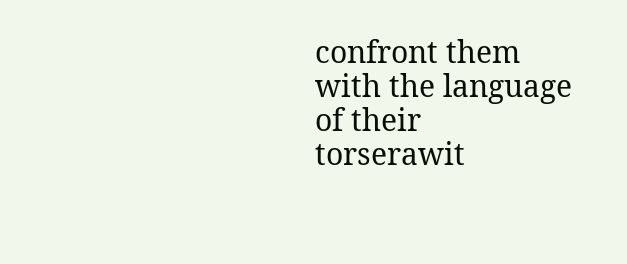confront them with the language of their torserawit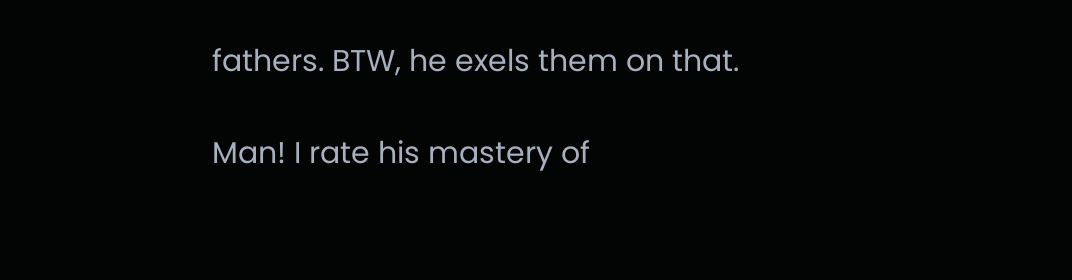fathers. BTW, he exels them on that.

Man! I rate his mastery of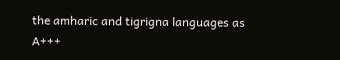the amharic and tigrigna languages as A+++